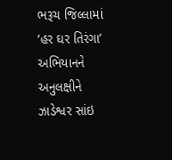ભરૂચ જિલ્લામાં ‘હર ઘર તિરંગા’ અભિયાનને અનુલક્ષીને ઝાડેશ્વર સાંઇ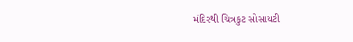મંદિરથી ચિત્રકુટ સોસાયટી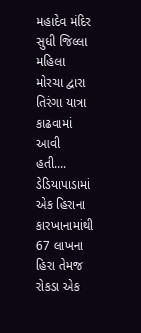મહાદેવ મંદિર સુધી જિલ્લા મહિલા મોરચા દ્વારા તિરંગા યાત્રા કાઢવામાં આવી હતી....
ડેડિયાપાડામાં એક હિરાના કારખાનામાંથી 67 લાખના હિરા તેમજ રોકડા એક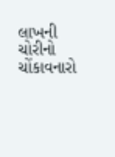લાખની ચોરીનો ચોંકાવનારો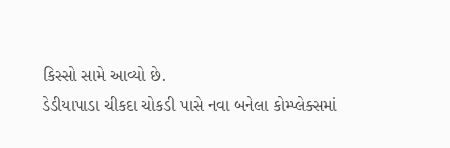કિસ્સો સામે આવ્યો છે.
ડેડીયાપાડા ચીકદા ચોકડી પાસે નવા બનેલા કોમ્પ્લેક્સમાં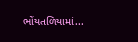ભોંયતળિયામાં...